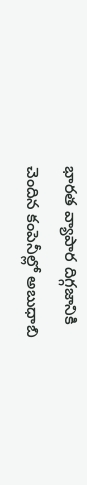భారత వ్యాపార దిగ్గజానికి చెందిన కంపెనీల్లో అబుధాబి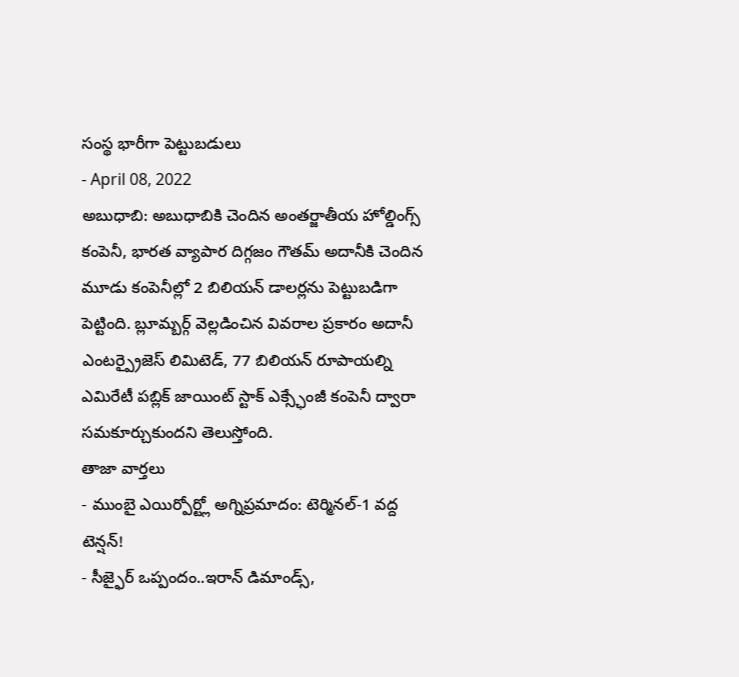సంస్థ భారీగా పెట్టుబడులు
- April 08, 2022
అబుధాబి: అబుధాబికి చెందిన అంతర్జాతీయ హోల్డింగ్స్ కంపెనీ, భారత వ్యాపార దిగ్గజం గౌతమ్ అదానీకి చెందిన మూడు కంపెనీల్లో 2 బిలియన్ డాలర్లను పెట్టుబడిగా పెట్టింది. బ్లూమ్బర్గ్ వెల్లడించిన వివరాల ప్రకారం అదానీ ఎంటర్ప్రైజెస్ లిమిటెడ్, 77 బిలియన్ రూపాయల్ని ఎమిరేటీ పబ్లిక్ జాయింట్ స్టాక్ ఎక్స్ఛేంజీ కంపెనీ ద్వారా సమకూర్చుకుందని తెలుస్తోంది.
తాజా వార్తలు
- ముంబై ఎయిర్పోర్ట్లో అగ్నిప్రమాదం: టెర్మినల్-1 వద్ద టెన్షన్!
- సీజ్ఫైర్ ఒప్పందం..ఇరాన్ డిమాండ్స్,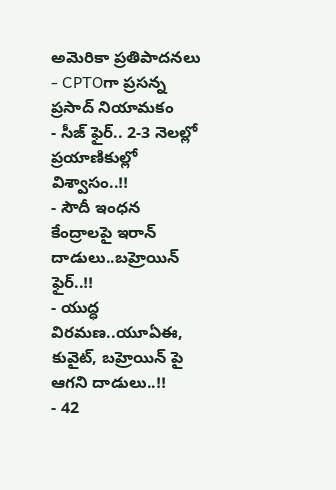అమెరికా ప్రతిపాదనలు
- CPTOగా ప్రసన్న ప్రసాద్ నియామకం
- సీజ్ ఫైర్.. 2-3 నెలల్లో ప్రయాణికుల్లో విశ్వాసం..!!
- సౌదీ ఇంధన కేంద్రాలపై ఇరాన్ దాడులు..బహ్రెయిన్ ఫైర్..!!
- యుద్ధ విరమణ..యూఏఈ, కువైట్, బహ్రెయిన్ పై ఆగని దాడులు..!!
- 42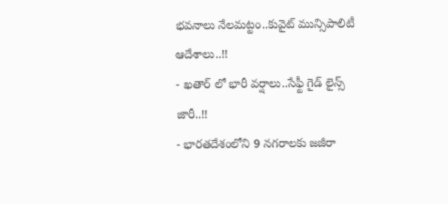భవనాలు నేలమట్టం..కువైట్ మున్సిపాలిటీ ఆదేశాలు..!!
- ఖతార్ లో భారీ వర్షాలు..సేఫ్టీ గైడ్ లైన్స్ జారీ..!!
- భారతదేశంలోని 9 నగరాలకు జజీరా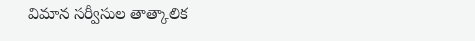విమాన సర్వీసుల తాత్కాలిక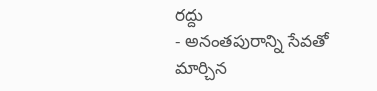రద్దు
- అనంతపురాన్ని సేవతో మార్చిన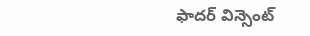ఫాదర్ విన్సెంట్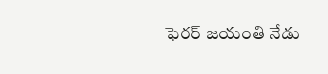ఫెరర్ జయంతి నేడు